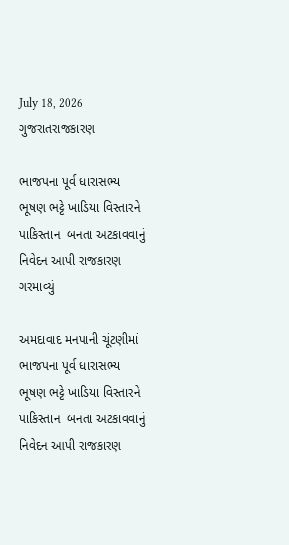July 18, 2026
ગુજરાતરાજકારણ

ભાજપના પૂર્વ ધારાસભ્ય ભૂષણ ભટ્ટે ખાડિયા વિસ્તારને પાકિસ્તાન  બનતા અટકાવવાનું નિવેદન આપી રાજકારણ ગરમાવ્યું

અમદાવાદ મનપાની ચૂંટણીમાં ભાજપના પૂર્વ ધારાસભ્ય ભૂષણ ભટ્ટે ખાડિયા વિસ્તારને પાકિસ્તાન  બનતા અટકાવવાનું નિવેદન આપી રાજકારણ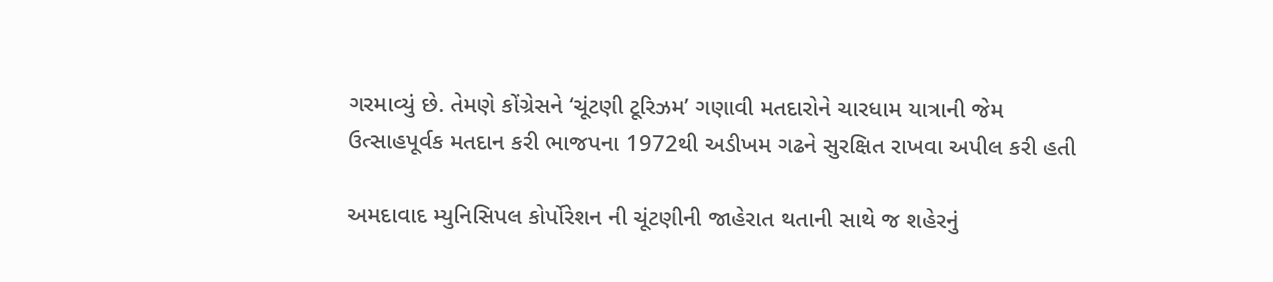ગરમાવ્યું છે. તેમણે કોંગ્રેસને ‘ચૂંટણી ટૂરિઝમ’ ગણાવી મતદારોને ચારધામ યાત્રાની જેમ ઉત્સાહપૂર્વક મતદાન કરી ભાજપના 1972થી અડીખમ ગઢને સુરક્ષિત રાખવા અપીલ કરી હતી

અમદાવાદ મ્યુનિસિપલ કોર્પોરેશન ની ચૂંટણીની જાહેરાત થતાની સાથે જ શહેરનું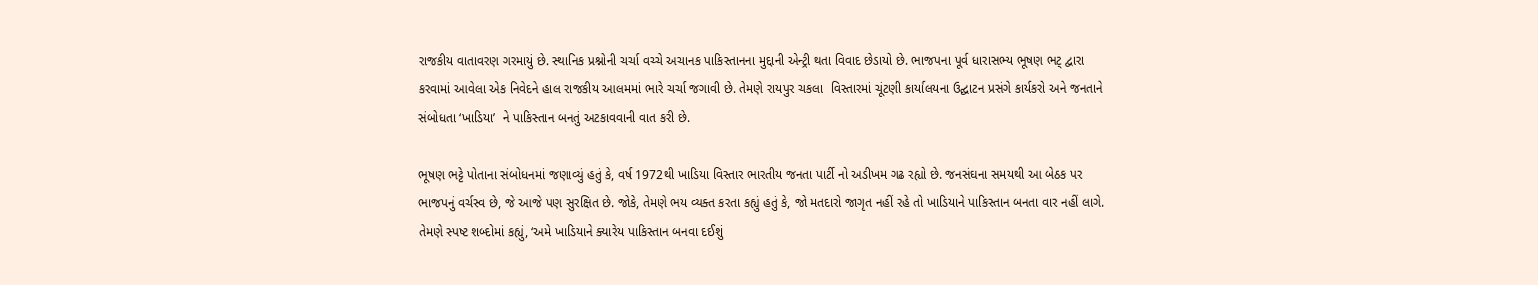રાજકીય વાતાવરણ ગરમાયું છે. સ્થાનિક પ્રશ્નોની ચર્ચા વચ્ચે અચાનક પાકિસ્તાનના મુદ્દાની એન્ટ્રી થતા વિવાદ છેડાયો છે. ભાજપના પૂર્વ ધારાસભ્ય ભૂષણ ભટ્ દ્વારા કરવામાં આવેલા એક નિવેદને હાલ રાજકીય આલમમાં ભારે ચર્ચા જગાવી છે. તેમણે રાયપુર ચકલા  વિસ્તારમાં ચૂંટણી કાર્યાલયના ઉદ્ઘાટન પ્રસંગે કાર્યકરો અને જનતાને સંબોધતા ‘ખાડિયા’  ને પાકિસ્તાન બનતું અટકાવવાની વાત કરી છે.

ભૂષણ ભટ્ટે પોતાના સંબોધનમાં જણાવ્યું હતું કે, વર્ષ 1972થી ખાડિયા વિસ્તાર ભારતીય જનતા પાર્ટી નો અડીખમ ગઢ રહ્યો છે. જનસંઘના સમયથી આ બેઠક પર ભાજપનું વર્ચસ્વ છે, જે આજે પણ સુરક્ષિત છે. જોકે, તેમણે ભય વ્યક્ત કરતા કહ્યું હતું કે, જો મતદારો જાગૃત નહીં રહે તો ખાડિયાને પાકિસ્તાન બનતા વાર નહીં લાગે. તેમણે સ્પષ્ટ શબ્દોમાં કહ્યું, ‘અમે ખાડિયાને ક્યારેય પાકિસ્તાન બનવા દઈશું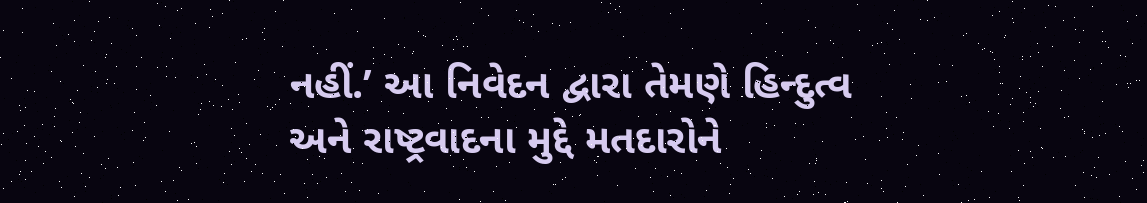નહીં.’ આ નિવેદન દ્વારા તેમણે હિન્દુત્વ અને રાષ્ટ્રવાદના મુદ્દે મતદારોને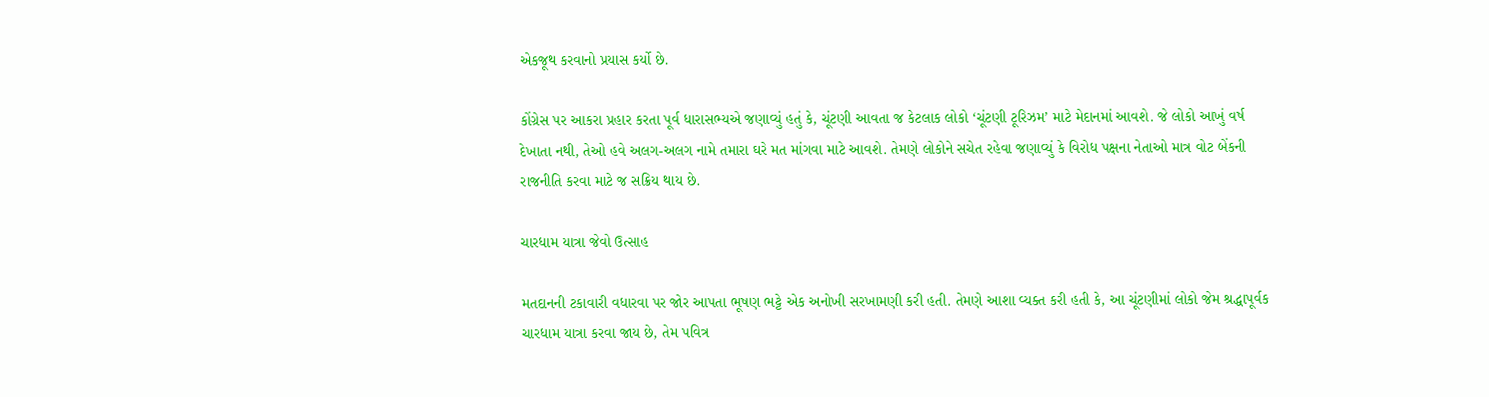એકજૂથ કરવાનો પ્રયાસ કર્યો છે.

કોંગ્રેસ પર આકરા પ્રહાર કરતા પૂર્વ ધારાસભ્યએ જણાવ્યું હતું કે, ચૂંટણી આવતા જ કેટલાક લોકો ‘ચૂંટણી ટૂરિઝમ’ માટે મેદાનમાં આવશે. જે લોકો આખું વર્ષ દેખાતા નથી, તેઓ હવે અલગ-અલગ નામે તમારા ઘરે મત માંગવા માટે આવશે. તેમણે લોકોને સચેત રહેવા જણાવ્યું કે વિરોધ પક્ષના નેતાઓ માત્ર વોટ બેંકની રાજનીતિ કરવા માટે જ સક્રિય થાય છે.

ચારધામ યાત્રા જેવો ઉત્સાહ

મતદાનની ટકાવારી વધારવા પર જોર આપતા ભૂષણ ભટ્ટે એક અનોખી સરખામણી કરી હતી. તેમણે આશા વ્યક્ત કરી હતી કે, આ ચૂંટણીમાં લોકો જેમ શ્રદ્ધાપૂર્વક ચારધામ યાત્રા કરવા જાય છે, તેમ પવિત્ર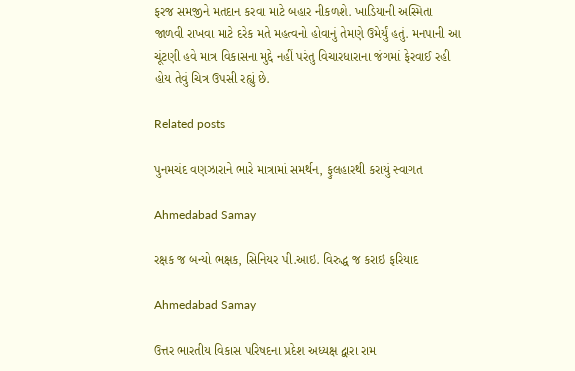ફરજ સમજીને મતદાન કરવા માટે બહાર નીકળશે. ખાડિયાની અસ્મિતા જાળવી રાખવા માટે દરેક મતે મહત્વનો હોવાનું તેમણે ઉમેર્યું હતું. મનપાની આ ચૂંટણી હવે માત્ર વિકાસના મુદ્દે નહીં પરંતુ વિચારધારાના જંગમાં ફેરવાઈ રહી હોય તેવું ચિત્ર ઉપસી રહ્યું છે.

Related posts

પુનમચંદ વણઝારાને ભારે માત્રામાં સમર્થન, ફુલહારથી કરાયું સ્વાગત

Ahmedabad Samay

રક્ષક જ બન્યો ભક્ષક, સિનિયર પી.આઇ. વિરુદ્ધ જ કરાઇ ફરિયાદ

Ahmedabad Samay

ઉત્તર ભારતીય વિકાસ પરિષદના પ્રદેશ અધ્યક્ષ દ્વારા રામ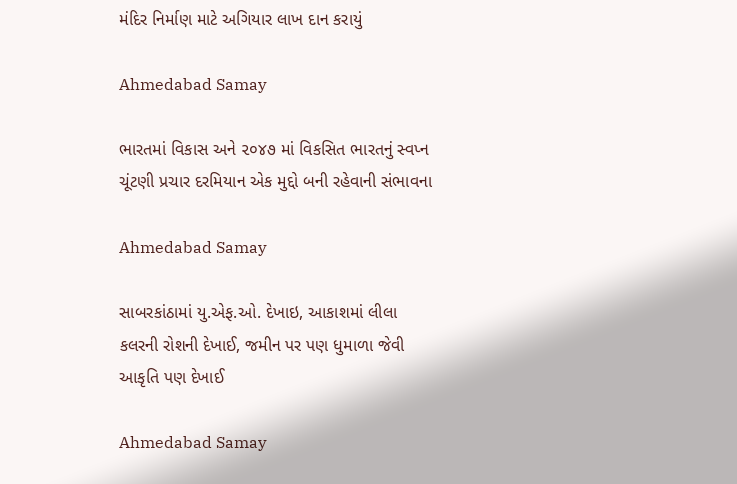મંદિર નિર્માણ માટે અગિયાર લાખ દાન કરાયું

Ahmedabad Samay

ભારતમાં વિકાસ અને ૨૦૪૭ માં વિકસિત ભારતનું સ્‍વપ્‍ન ચૂંટણી પ્રચાર દરમિયાન એક મુદ્દો બની રહેવાની સંભાવના

Ahmedabad Samay

સાબરકાંઠામાં યુ.એફ.ઓ. દેખાઇ, આકાશમાં લીલા કલરની રોશની દેખાઈ, જમીન પર પણ ધુમાળા જેવી આકૃતિ પણ દેખાઈ

Ahmedabad Samay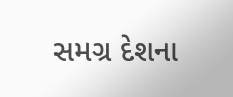સમગ્ર દેશના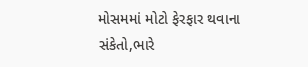મોસમમાં મોટો ફેરફાર થવાના સંકેતો,ભારે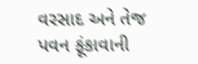વરસાદ અને તેજ પવન ફૂંકાવાની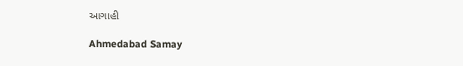આગાહી

Ahmedabad Samay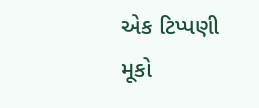એક ટિપ્પણી મૂકો